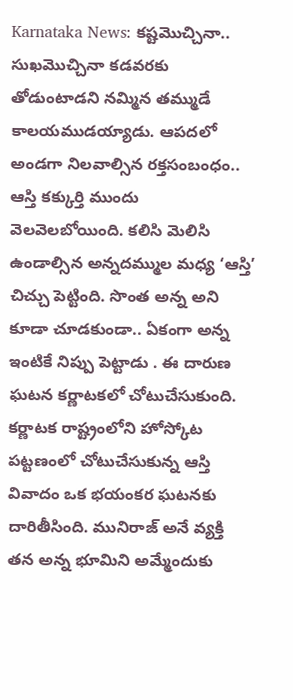Karnataka News: కష్టమొచ్చినా.. సుఖమొచ్చినా కడవరకు తోడుంటాడని నమ్మిన తమ్ముడే కాలయముడయ్యాడు. ఆపదలో అండగా నిలవాల్సిన రక్తసంబంధం.. ఆస్తి కక్కుర్తి ముందు వెలవెలబోయింది. కలిసి మెలిసి ఉండాల్సిన అన్నదమ్ముల మధ్య ‘ఆస్తి’ చిచ్చు పెట్టింది. సొంత అన్న అని కూడా చూడకుండా.. ఏకంగా అన్న ఇంటికే నిప్పు పెట్టాడు . ఈ దారుణ ఘటన కర్ణాటకలో చోటుచేసుకుంది.
కర్ణాటక రాష్ట్రంలోని హోస్కోట పట్టణంలో చోటుచేసుకున్న ఆస్తి వివాదం ఒక భయంకర ఘటనకు దారితీసింది. మునిరాజ్ అనే వ్యక్తి తన అన్న భూమిని అమ్మేందుకు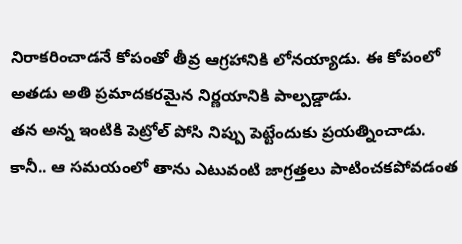నిరాకరించాడనే కోపంతో తీవ్ర ఆగ్రహానికి లోనయ్యాడు. ఈ కోపంలో అతడు అతి ప్రమాదకరమైన నిర్ణయానికి పాల్పడ్డాడు.
తన అన్న ఇంటికి పెట్రోల్ పోసి నిప్పు పెట్టేందుకు ప్రయత్నించాడు. కానీ.. ఆ సమయంలో తాను ఎటువంటి జాగ్రత్తలు పాటించకపోవడంత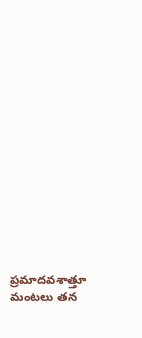ప్రమాదవశాత్తూ మంటలు తన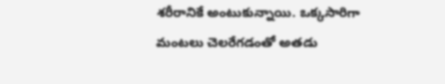శరీరానికే అంటుకున్నాయి. ఒక్కసారిగా మంటలు చెలరేగడంతో అతడు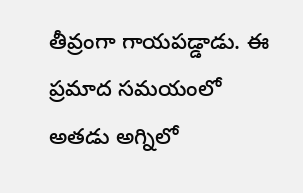తీవ్రంగా గాయపడ్డాడు. ఈ ప్రమాద సమయంలో అతడు అగ్నిలో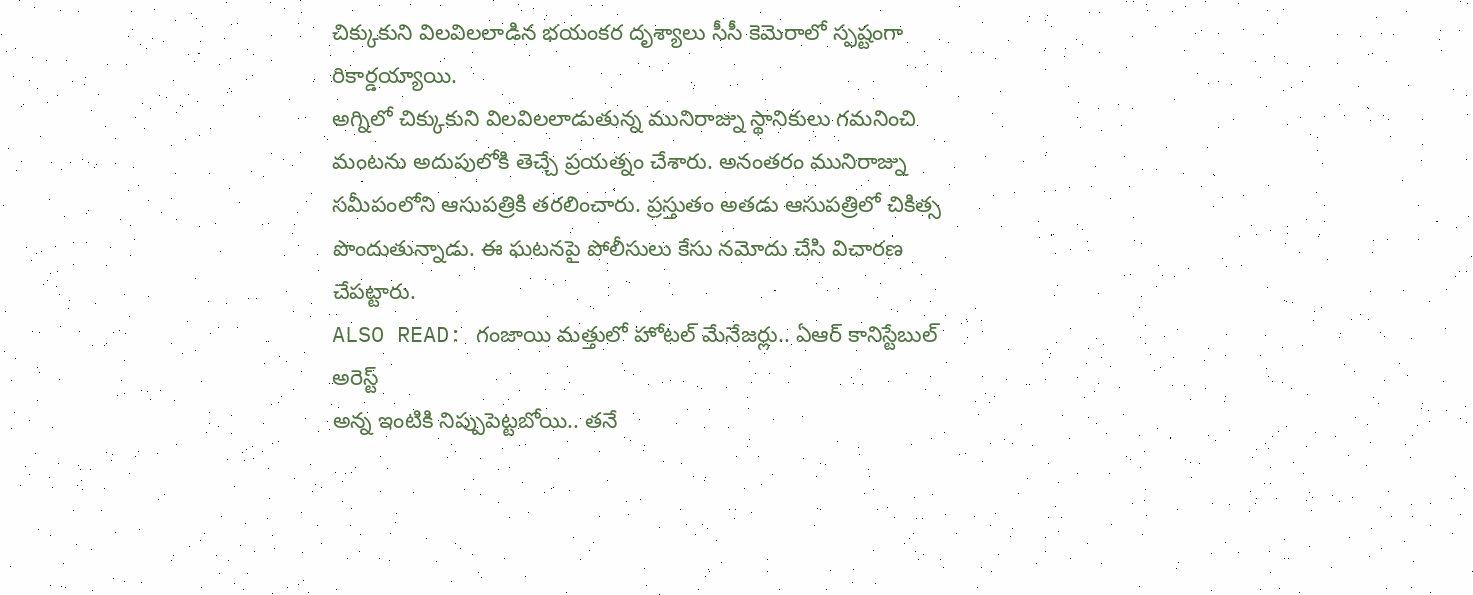చిక్కుకుని విలవిలలాడిన భయంకర దృశ్యాలు సీసీ కెమెరాలో స్పష్టంగా రికార్డయ్యాయి.
అగ్నిలో చిక్కుకుని విలవిలలాడుతున్న మునిరాజ్ను స్థానికులు గమనించి మంటను అదుపులోకి తెచ్చే ప్రయత్నం చేశారు. అనంతరం మునిరాజ్ను సమీపంలోని ఆసుపత్రికి తరలించారు. ప్రస్తుతం అతడు ఆసుపత్రిలో చికిత్స పొందుతున్నాడు. ఈ ఘటనపై పోలీసులు కేసు నమోదు చేసి విచారణ చేపట్టారు.
ALSO READ: గంజాయి మత్తులో హోటల్ మేనేజర్లు.. ఏఆర్ కానిస్టేబుల్ అరెస్ట్
అన్న ఇంటికి నిప్పుపెట్టబోయి.. తనే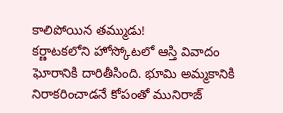కాలిపోయిన తమ్ముడు!
కర్ణాటకలోని హోస్కోటలో ఆస్తి వివాదం ఘోరానికి దారితీసింది. భూమి అమ్మకానికి నిరాకరించాడనే కోపంతో మునిరాజ్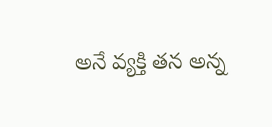అనే వ్యక్తి తన అన్న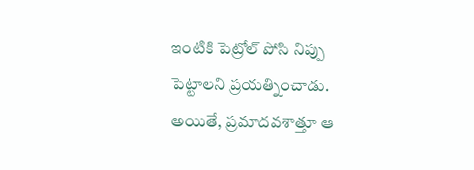ఇంటికి పెట్రోల్ పోసి నిప్పు పెట్టాలని ప్రయత్నించాడు. అయితే, ప్రమాదవశాత్తూ ఆ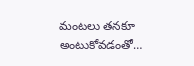మంటలు తనకూ అంటుకోవడంతో…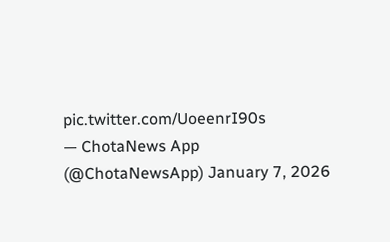pic.twitter.com/UoeenrI90s
— ChotaNews App (@ChotaNewsApp) January 7, 2026